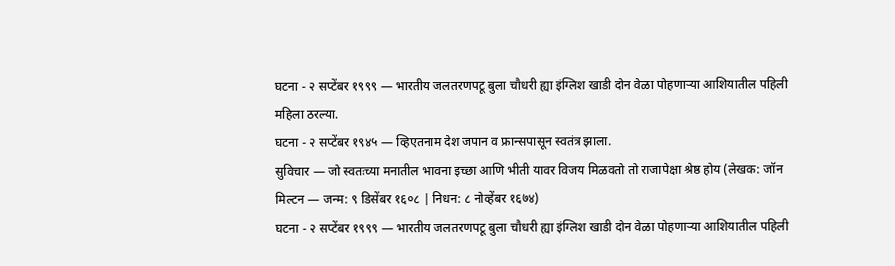घटना - २ सप्टेंबर १९९९ — भारतीय जलतरणपटू बुला चौधरी ह्या इंग्लिश खाडी दोन वेळा पोहणाऱ्या आशियातील पहिली महिला ठरल्या.
घटना - २ सप्टेंबर १९४५ — व्हिएतनाम देश जपान व फ्रान्सपासून स्वतंत्र झाला.
सुविचार — जो स्वतःच्या मनातील भावना इच्छा आणि भीती यावर विजय मिळवतो तो राजापेक्षा श्रेष्ठ होय (लेखक: जॉन मिल्टन — जन्म: ९ डिसेंबर १६०८ | निधन: ८ नोव्हेंबर १६७४)
घटना - २ सप्टेंबर १९९९ — भारतीय जलतरणपटू बुला चौधरी ह्या इंग्लिश खाडी दोन वेळा पोहणाऱ्या आशियातील पहिली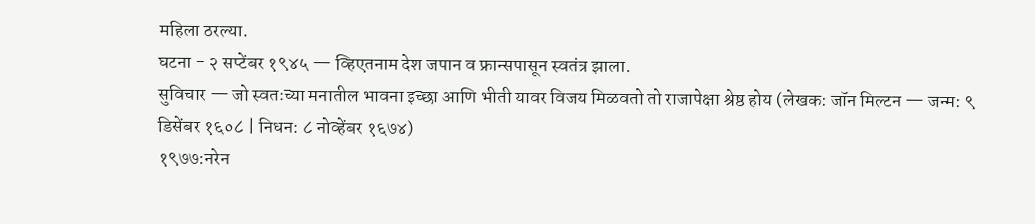महिला ठरल्या.
घटना - २ सप्टेंबर १९४५ — व्हिएतनाम देश जपान व फ्रान्सपासून स्वतंत्र झाला.
सुविचार — जो स्वतःच्या मनातील भावना इच्छा आणि भीती यावर विजय मिळवतो तो राजापेक्षा श्रेष्ठ होय (लेखक: जॉन मिल्टन — जन्म: ९ डिसेंबर १६०८ | निधन: ८ नोव्हेंबर १६७४)
१९७७:नरेन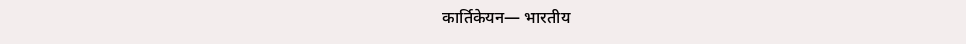कार्तिकेयन— भारतीय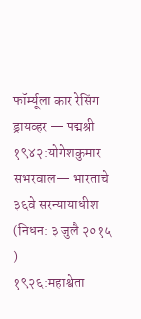फॉर्म्यूला कार रेसिंग ड्रायव्हर — पद्मश्री
१९४२:योगेशकुमार सभरवाल— भारताचे ३६वे सरन्यायाधीश
(निधन: ३ जुलै २०१५
)
१९२६:महाश्वेता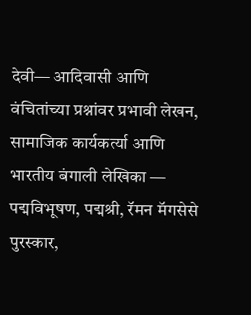देवी— आदिवासी आणि वंचितांच्या प्रश्नांवर प्रभावी लेखन, सामाजिक कार्यकर्त्या आणि भारतीय बंगाली लेखिका — पद्मविभूषण, पद्मश्री, रॅमन मॅगसेसे पुरस्कार,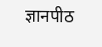ज्ञानपीठ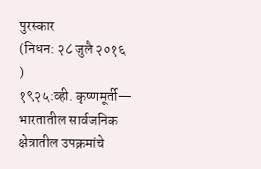पुरस्कार
(निधन: २८ जुलै २०१६
)
१९२५:व्ही. कृष्णमूर्ती— भारतातील सार्वजनिक क्षेत्रातील उपक्रमांचे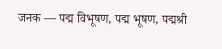जनक — पद्म विभूषण, पद्म भूषण, पद्मश्री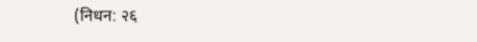(निधन: २६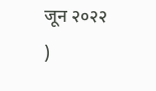जून २०२२
)